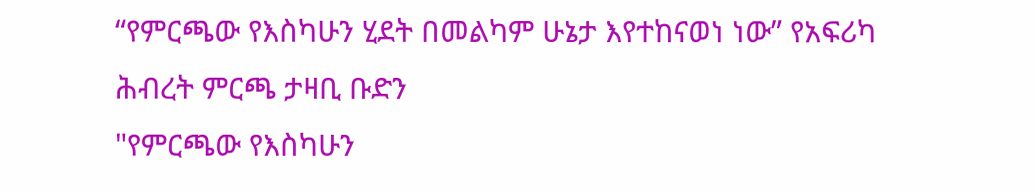“የምርጫው የእስካሁን ሂደት በመልካም ሁኔታ እየተከናወነ ነው” የአፍሪካ ሕብረት ምርጫ ታዛቢ ቡድን
"የምርጫው የእስካሁን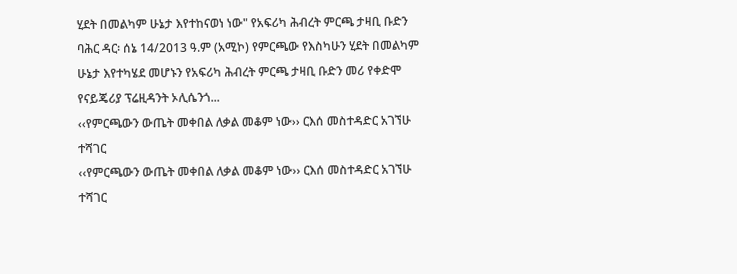ሂደት በመልካም ሁኔታ እየተከናወነ ነው" የአፍሪካ ሕብረት ምርጫ ታዛቢ ቡድን
ባሕር ዳር፡ ሰኔ 14/2013 ዓ.ም (አሚኮ) የምርጫው የእስካሁን ሂደት በመልካም ሁኔታ እየተካሄደ መሆኑን የአፍሪካ ሕብረት ምርጫ ታዛቢ ቡድን መሪ የቀድሞ የናይጄሪያ ፕሬዚዳንት ኦሊሴንጎ...
‹‹የምርጫውን ውጤት መቀበል ለቃል መቆም ነው›› ርእሰ መስተዳድር አገኘሁ ተሻገር
‹‹የምርጫውን ውጤት መቀበል ለቃል መቆም ነው›› ርእሰ መስተዳድር አገኘሁ ተሻገር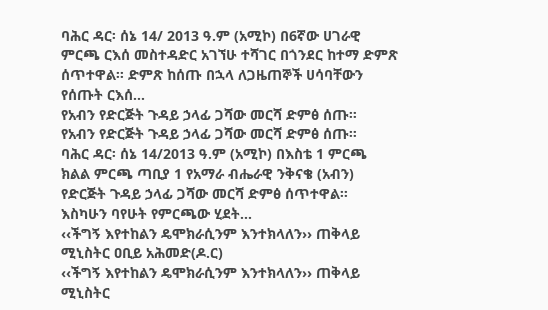ባሕር ዳር፡ ሰኔ 14/ 2013 ዓ.ም (አሚኮ) በ6ኛው ሀገራዊ ምርጫ ርእሰ መስተዳድር አገኘሁ ተሻገር በጎንደር ከተማ ድምጽ ሰጥተዋል፡፡ ድምጽ ከሰጡ በኋላ ለጋዜጠኞች ሀሳባቸውን የሰጡት ርእሰ...
የአብን የድርጅት ጉዳይ ኃላፊ ጋሻው መርሻ ድምፅ ሰጡ።
የአብን የድርጅት ጉዳይ ኃላፊ ጋሻው መርሻ ድምፅ ሰጡ።
ባሕር ዳር፡ ሰኔ 14/2013 ዓ.ም (አሚኮ) በእስቴ 1 ምርጫ ክልል ምርጫ ጣቢያ 1 የአማራ ብሔራዊ ንቅናቄ (አብን) የድርጅት ጉዳይ ኃላፊ ጋሻው መርሻ ድምፅ ሰጥተዋል፡፡
እስካሁን ባየሁት የምርጫው ሂደት...
‹‹ችግኝ እየተከልን ዴሞክራሲንም እንተክላለን›› ጠቅላይ ሚኒስትር ዐቢይ አሕመድ(ዶ.ር)
‹‹ችግኝ እየተከልን ዴሞክራሲንም እንተክላለን›› ጠቅላይ ሚኒስትር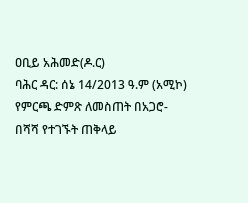ዐቢይ አሕመድ(ዶ.ር)
ባሕር ዳር: ሰኔ 14/2013 ዓ.ም (አሚኮ) የምርጫ ድምጽ ለመስጠት በአጋሮ-በሻሻ የተገኙት ጠቅላይ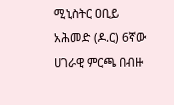ሚኒስትር ዐቢይ አሕመድ (ዶ.ር) 6ኛው ሀገራዊ ምርጫ በብዙ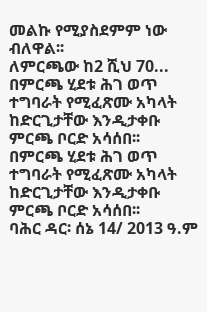መልኩ የሚያስደምም ነው ብለዋል፡፡
ለምርጫው ከ2 ሺህ 70...
በምርጫ ሂደቱ ሕገ ወጥ ተግባራት የሚፈጽሙ አካላት ከድርጊታቸው እንዲታቀቡ ምርጫ ቦርድ አሳሰበ፡፡
በምርጫ ሂደቱ ሕገ ወጥ ተግባራት የሚፈጽሙ አካላት ከድርጊታቸው እንዲታቀቡ ምርጫ ቦርድ አሳሰበ፡፡
ባሕር ዳር፡ ሰኔ 14/ 2013 ዓ.ም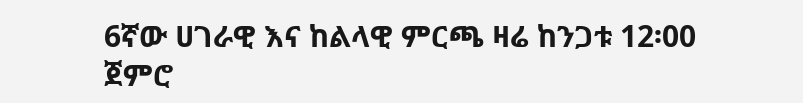6ኛው ሀገራዊ እና ከልላዊ ምርጫ ዛሬ ከንጋቱ 12፡00 ጀምሮ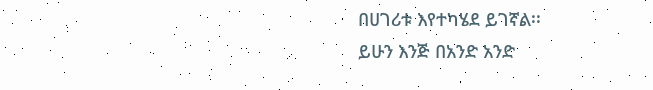በሀገሪቱ እየተካሄደ ይገኛል፡፡
ይሁን እንጅ በአንድ አንድ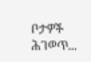ቦታዎች ሕገወጥ...